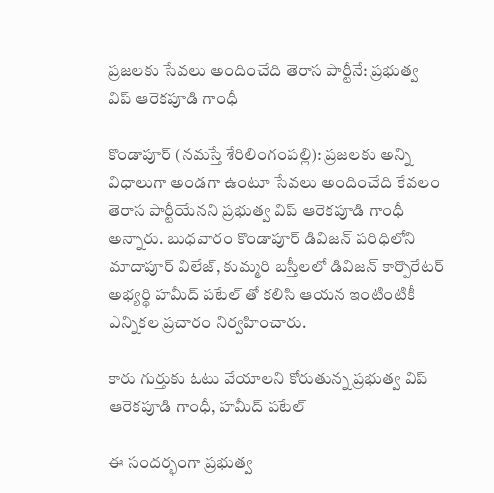ప్ర‌జ‌ల‌కు సేవ‌లు అందించేది తెరాస పార్టీనే: ప్రభుత్వ విప్ ఆరెకపూడి గాంధీ

కొండాపూర్‌‌ (న‌మ‌స్తే శేరిలింగంప‌ల్లి): ప్ర‌జ‌ల‌కు అన్ని విధాలుగా అండ‌గా ఉంటూ సేవ‌లు అందించేది కేవ‌లం తెరాస పార్టీయేన‌ని ప్ర‌భుత్వ విప్ ఆరెక‌పూడి గాంధీ అన్నారు. బుధ‌వారం కొండాపూర్ డివిజ‌న్ ప‌రిధిలోని మాదాపూర్ విలేజ్, కుమ్మ‌రి బ‌స్తీల‌లో డివిజన్ కార్పొరేటర్ అభ్యర్థి హమీద్ పటేల్ తో క‌లిసి ఆయ‌న ఇంటింటికీ ఎన్నిక‌ల ప్ర‌చారం నిర్వ‌హించారు.

కారు గుర్తుకు ఓటు వేయాల‌ని కోరుతున్న ప్రభుత్వ విప్ ఆరెకపూడి గాంధీ, హమీద్ పటేల్

ఈ సంద‌ర్భంగా ప్రభుత్వ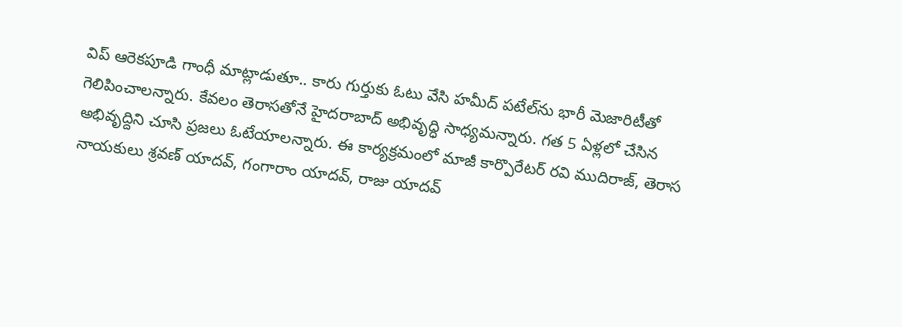విప్ ఆరెకపూడి గాంధీ మాట్లాడుతూ.. కారు గుర్తుకు ఓటు వేసి హ‌మీద్ ప‌టేల్‌ను భారీ మెజారిటీతో గెలిపించాల‌న్నారు. కేవ‌లం తెరాస‌తోనే హైద‌రాబాద్ అభివృద్ధి సాధ్య‌మ‌న్నారు. గత 5 ఏళ్ల‌లో చేసిన అభివృద్దిని చూసి ప్ర‌జ‌లు ఓటేయాల‌న్నారు. ఈ కార్యక్రమంలో మాజీ కార్పొరేటర్ రవి ముదిరాజ్‌, తెరాస నాయకులు శ్రవణ్ యాదవ్, గంగారాం యాదవ్, రాజు యాదవ్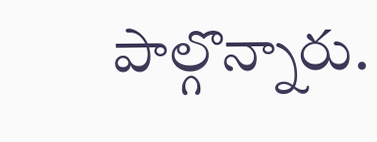పాల్గొన్నారు.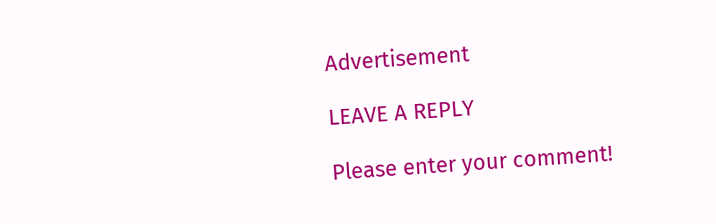Advertisement

LEAVE A REPLY

Please enter your comment!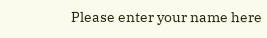Please enter your name here